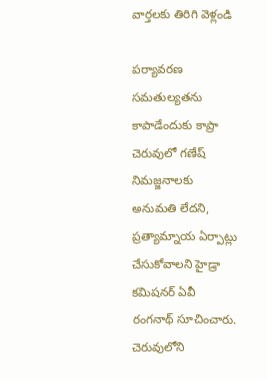వార్తలకు తిరిగి వెళ్లండి

పర్యావరణ సమతుల్యతను కాపాడేందుకు కాప్రా చెరువులో గణేష్ నిమజ్జనాలకు అనుమతి లేదని, ప్రత్యామ్నాయ ఏర్పాట్లు చేసుకోవాలని హైడ్రా కమిషనర్ ఏవీ రంగనాథ్ సూచించారు.
చెరువులోని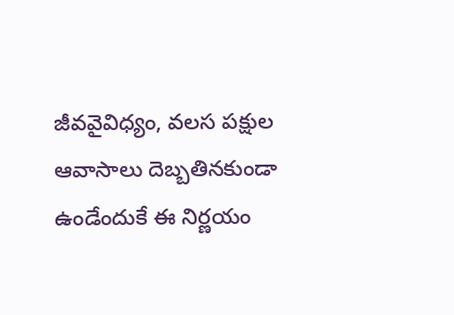జీవవైవిధ్యం, వలస పక్షుల ఆవాసాలు దెబ్బతినకుండా ఉండేందుకే ఈ నిర్ణయం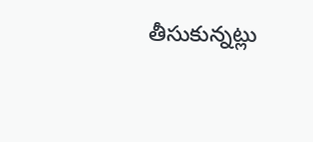తీసుకున్నట్లు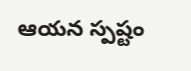ఆయన స్పష్టం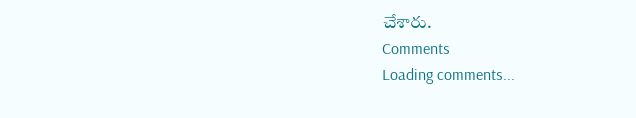చేశారు.
Comments
Loading comments...